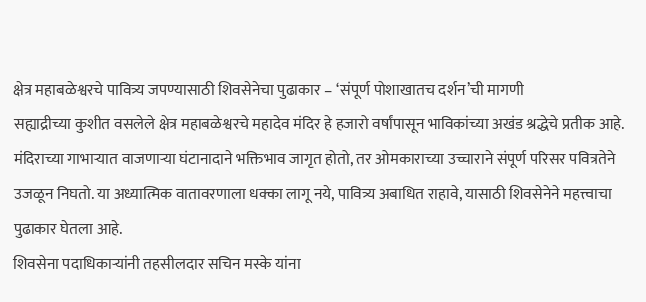क्षेत्र महाबळेश्वरचे पावित्र्य जपण्यासाठी शिवसेनेचा पुढाकार – ‘संपूर्ण पोशाखातच दर्शन’ची मागणी
सह्याद्रीच्या कुशीत वसलेले क्षेत्र महाबळेश्वरचे महादेव मंदिर हे हजारो वर्षांपासून भाविकांच्या अखंड श्रद्धेचे प्रतीक आहे. मंदिराच्या गाभाऱ्यात वाजणाऱ्या घंटानादाने भक्तिभाव जागृत होतो, तर ओमकाराच्या उच्चाराने संपूर्ण परिसर पवित्रतेने उजळून निघतो. या अध्यात्मिक वातावरणाला धक्का लागू नये, पावित्र्य अबाधित राहावे, यासाठी शिवसेनेने महत्त्वाचा पुढाकार घेतला आहे.
शिवसेना पदाधिकाऱ्यांनी तहसीलदार सचिन मस्के यांना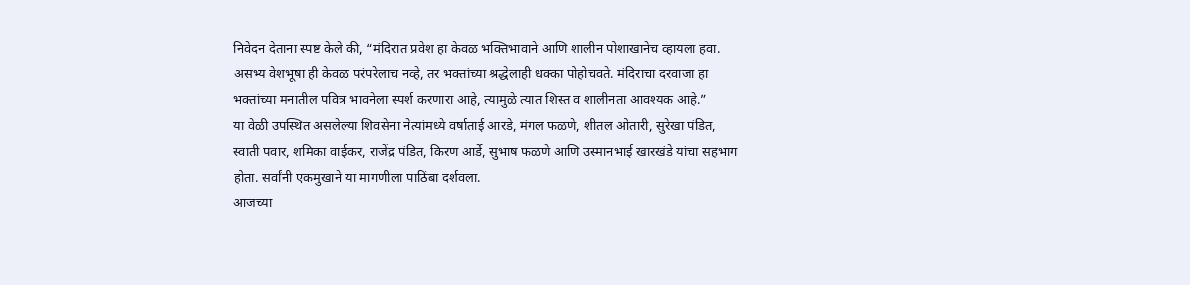निवेदन देताना स्पष्ट केले की, “मंदिरात प्रवेश हा केवळ भक्तिभावाने आणि शालीन पोशाखानेच व्हायला हवा. असभ्य वेशभूषा ही केवळ परंपरेलाच नव्हे, तर भक्तांच्या श्रद्धेलाही धक्का पोहोचवते. मंदिराचा दरवाजा हा भक्तांच्या मनातील पवित्र भावनेला स्पर्श करणारा आहे, त्यामुळे त्यात शिस्त व शालीनता आवश्यक आहे.”
या वेळी उपस्थित असलेल्या शिवसेना नेत्यांमध्ये वर्षाताई आरडे, मंगल फळणे, शीतल ओतारी, सुरेखा पंडित, स्वाती पवार, शमिका वाईकर, राजेंद्र पंडित, किरण आर्डे, सुभाष फळणे आणि उस्मानभाई खारखंडे यांचा सहभाग होता. सर्वांनी एकमुखाने या मागणीला पाठिंबा दर्शवला.
आजच्या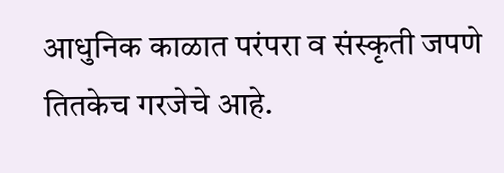आधुनिक काळात परंपरा व संस्कृती जपणे तितकेच गरजेचे आहे.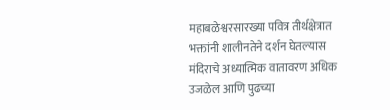महाबळेश्वरसारख्या पवित्र तीर्थक्षेत्रात भक्तांनी शालीनतेने दर्शन घेतल्यास मंदिराचे अध्यात्मिक वातावरण अधिक उजळेल आणि पुढच्या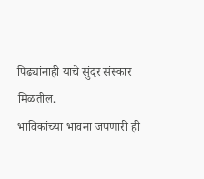पिढ्यांनाही याचे सुंदर संस्कार मिळतील.
भाविकांच्या भावना जपणारी ही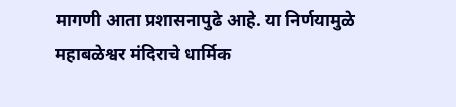मागणी आता प्रशासनापुढे आहे. या निर्णयामुळे महाबळेश्वर मंदिराचे धार्मिक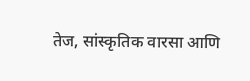तेज, सांस्कृतिक वारसा आणि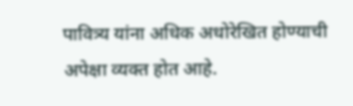पावित्र्य यांना अधिक अधोरेखित होण्याची अपेक्षा व्यक्त होत आहे.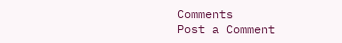Comments
Post a Comment